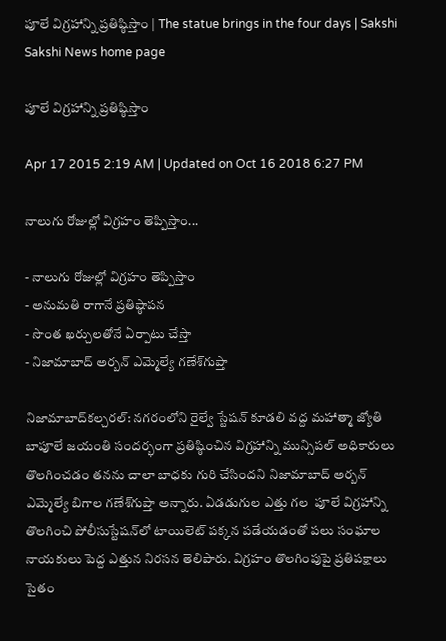పూలే విగ్రహాన్ని ప్రతిష్ఠిస్తాం | The statue brings in the four days | Sakshi
Sakshi News home page

పూలే విగ్రహాన్ని ప్రతిష్ఠిస్తాం

Apr 17 2015 2:19 AM | Updated on Oct 16 2018 6:27 PM

నాలుగు రోజుల్లో విగ్రహం తెప్పిస్తాం...

- నాలుగు రోజుల్లో విగ్రహం తెప్పిస్తాం
- అనుమతి రాగానే ప్రతిష్ఠాపన
- సొంత ఖర్చులతోనే ఏర్పాటు చేస్తా
- నిజామాబాద్ అర్బన్ ఎమ్మెల్యే గణేశ్‌గుప్తా

నిజామాబాద్‌కల్చరల్: నగరంలోని రైల్వే స్టేషన్ కూడలి వద్ద మహాత్మా జ్యోతి బాపూలే జయంతి సందర్భంగా ప్రతిష్ఠించిన విగ్రహాన్ని మున్సిపల్ అధికారులు తొలగించడం తనను చాలా బాధకు గురి చేసిందని నిజామాబాద్ అర్బన్ ఎమ్మెల్యే బిగాల గణేశ్‌గుప్తా అన్నారు. ఏడడుగుల ఎత్తు గల  పూలే విగ్రహాన్ని తొలగించి పోలీసుస్టేషన్‌లో టాయిలెట్ పక్కన పడేయడంతో పలు సంఘాల నాయకులు పెద్ద ఎత్తున నిరసన తెలిపారు. విగ్రహం తొలగింపుపై ప్రతిపక్షాలు సైతం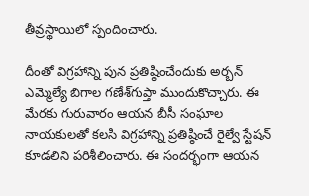తీవ్రస్థాయిలో స్పందించారు.

దీంతో విగ్రహాన్ని పున ప్రతిష్ఠించేందుకు అర్బన్ ఎమ్మెల్యే బిగాల గణేశ్‌గుప్తా ముందుకొచ్చారు. ఈ మేరకు గురువారం ఆయన బీసీ సంఘాల నాయకులతో కలసి విగ్రహాన్ని ప్రతిష్ఠించే రైల్వే స్టేషన్ కూడలిని పరిశీలించారు. ఈ సందర్భంగా ఆయన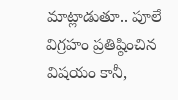మాట్లాడుతూ.. పూలే విగ్రహం ప్రతిష్ఠించిన విషయం కానీ,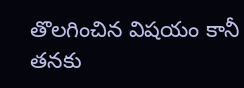తొలగించిన విషయం కానీ తనకు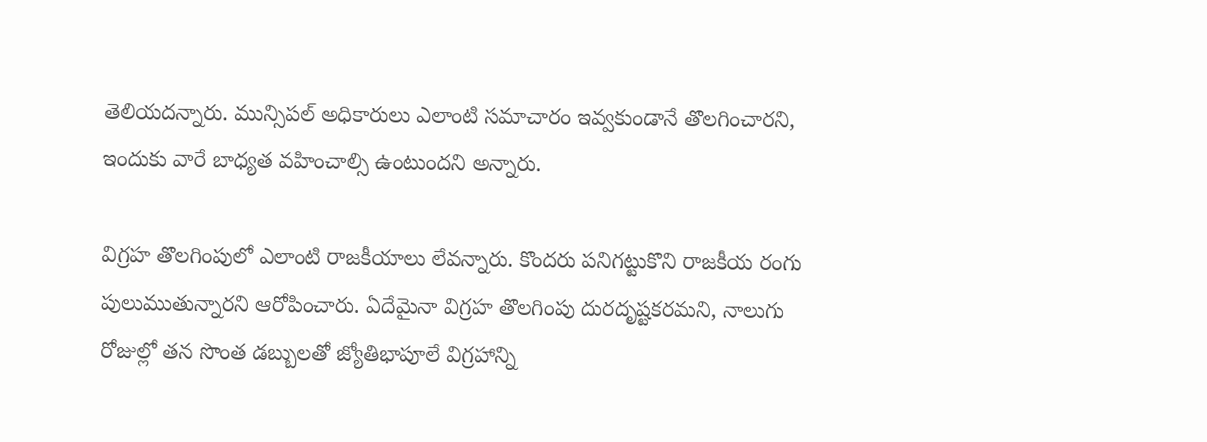తెలియదన్నారు. మున్సిపల్ అధికారులు ఎలాంటి సమాచారం ఇవ్వకుండానే తొలగించారని, ఇందుకు వారే బాధ్యత వహించాల్సి ఉంటుందని అన్నారు.

విగ్రహ తొలగింపులో ఎలాంటి రాజకీయాలు లేవన్నారు. కొందరు పనిగట్టుకొని రాజకీయ రంగు పులుముతున్నారని ఆరోపించారు. ఏదేమైనా విగ్రహ తొలగింపు దురదృష్టకరమని, నాలుగు రోజుల్లో తన సొంత డబ్బులతో జ్యోతిభాపూలే విగ్రహాన్ని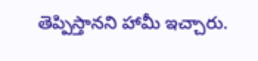తెప్పిస్తానని హామీ ఇచ్చారు.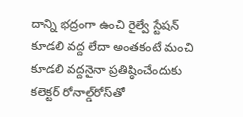దాన్ని భద్రంగా ఉంచి రైల్వే స్టేషన్ కూడలి వద్ద లేదా అంతకంటే మంచి కూడలి వద్దనైనా ప్రతిష్ఠించేందుకు కలెక్టర్ రోనాల్డ్‌రోస్‌తో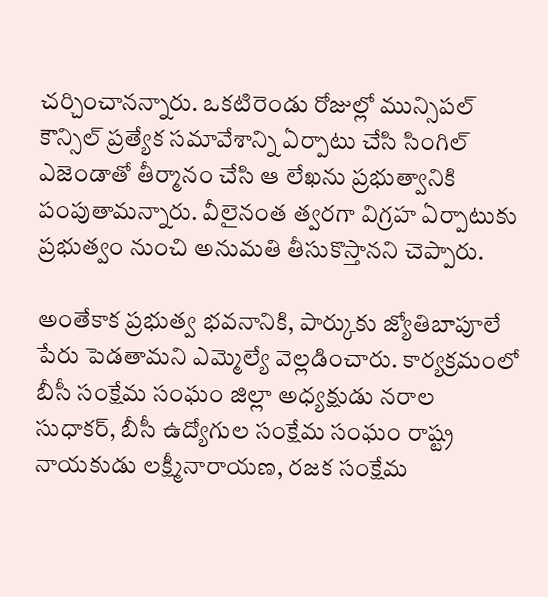చర్చించానన్నారు. ఒకటిరెండు రోజుల్లో మున్సిపల్ కౌన్సిల్ ప్రత్యేక సమావేశాన్ని ఏర్పాటు చేసి సింగిల్ ఎజెండాతో తీర్మానం చేసి ఆ లేఖను ప్రభుత్వానికి పంపుతామన్నారు. వీలైనంత త్వరగా విగ్రహ ఏర్పాటుకు ప్రభుత్వం నుంచి అనుమతి తీసుకొస్తానని చెప్పారు.

అంతేకాక ప్రభుత్వ భవనానికి, పార్కుకు జ్యోతిబాపూలే పేరు పెడతామని ఎమ్మెల్యే వెల్లడించారు. కార్యక్రమంలో బీసీ సంక్షేమ సంఘం జిల్లా అధ్యక్షుడు నరాల సుధాకర్, బీసీ ఉద్యోగుల సంక్షేమ సంఘం రాష్ట్ర నాయకుడు లక్ష్మీనారాయణ, రజక సంక్షేమ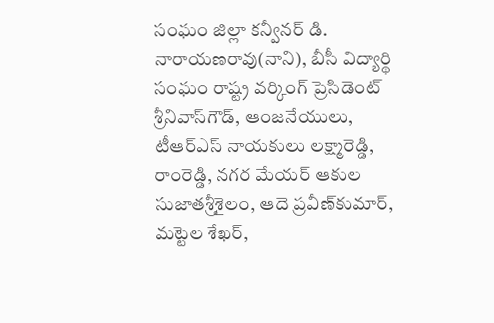సంఘం జిల్లా కన్వీనర్ డి. నారాయణరావు(నాని), బీసీ విద్యార్థి సంఘం రాష్ట్ర వర్కింగ్ ప్రెసిడెంట్ శ్రీనివాస్‌గౌడ్, ఆంజనేయులు, టీఆర్‌ఎస్ నాయకులు లక్ష్మారెడ్డి, రాంరెడ్డి, నగర మేయర్ ఆకుల సుజాతశ్రీశైలం, ఆదె ప్రవీణ్‌కుమార్, మట్టెల శేఖర్,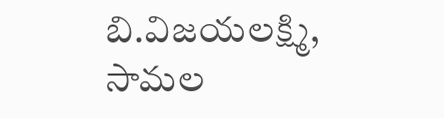బి.విజయలక్ష్మి, సామల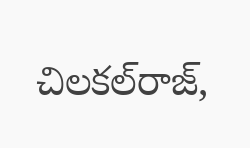చిలకల్‌రాజ్,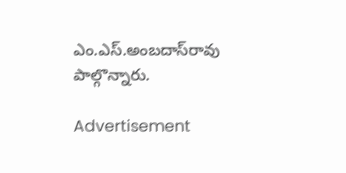ఎం.ఎస్.అంబదాస్‌రావు పాల్గొన్నారు.

Advertisement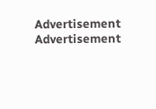Advertisement
Advertisement